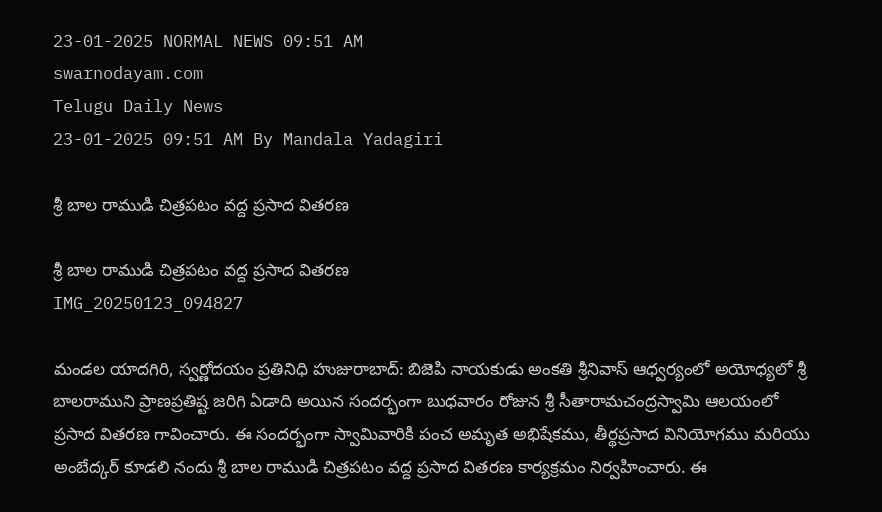23-01-2025 NORMAL NEWS 09:51 AM
swarnodayam.com
Telugu Daily News
23-01-2025 09:51 AM By Mandala Yadagiri

శ్రీ బాల రాముడి చిత్రపటం వద్ద ప్రసాద వితరణ

శ్రీ బాల రాముడి చిత్రపటం వద్ద ప్రసాద వితరణ
IMG_20250123_094827

మండల యాదగిరి, స్వర్ణోదయం ప్రతినిధి హుజురాబాద్: బిజెపి నాయకుడు అంకతి శ్రీనివాస్ ఆధ్వర్యంలో అయోధ్యలో శ్రీ బాలరాముని ప్రాణప్రతిష్ట జరిగి ఏడాది అయిన సందర్భంగా బుధవారం రోజున శ్రీ సీతారామచంద్రస్వామి ఆలయంలో ప్రసాద వితరణ గావించారు. ఈ సందర్భంగా స్వామివారికి పంచ అమృత అభిషేకము, తీర్థప్రసాద వినియోగము మరియు అంబేద్కర్ కూడలి నందు శ్రీ బాల రాముడి చిత్రపటం వద్ద ప్రసాద వితరణ కార్యక్రమం నిర్వహించారు. ఈ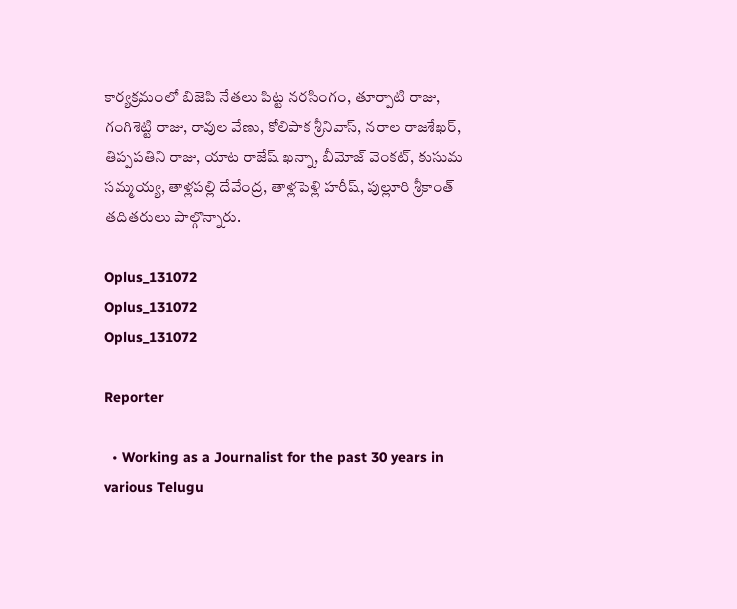కార్యక్రమంలో బిజెపి నేతలు పిట్ట నరసింగం, తూర్పాటి రాజు, గంగిశెట్టి రాజు, రావుల వేణు, కోలిపాక శ్రీనివాస్, నరాల రాజశేఖర్, తిప్పపతిని రాజు, యాట రాజేష్ ఖన్నా, బీమోజ్ వెంకట్, కుసుమ సమ్మయ్య, తాళ్లపల్లి దేవేంద్ర, తాళ్లపెళ్లి హరీష్, పుల్లూరి శ్రీకాంత్ తదితరులు పాల్గొన్నారు.

Oplus_131072
Oplus_131072
Oplus_131072

Reporter

  • Working as a Journalist for the past 30 years in various Telugu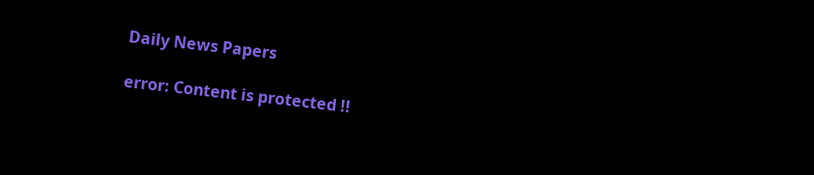Daily News Papers

error: Content is protected !!